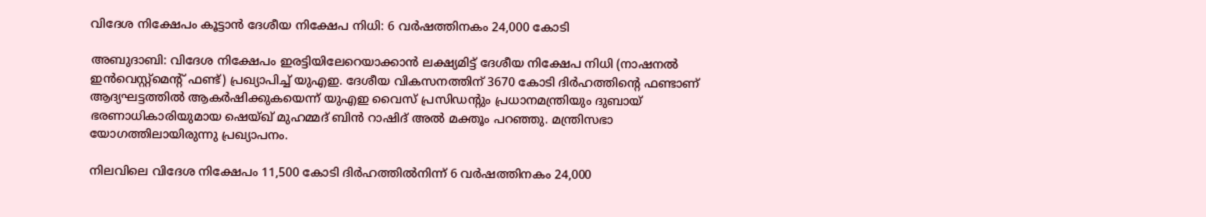വിദേശ നിക്ഷേപം കൂട്ടാൻ ദേശീയ നിക്ഷേപ നിധി: 6 വർഷത്തിനകം 24,000 കോടി

അബുദാബി: വിദേശ നിക്ഷേപം ഇരട്ടിയിലേറെയാക്കാൻ ലക്ഷ്യമിട്ട് ദേശീയ നിക്ഷേപ നിധി (നാഷനൽ ഇൻവെസ്റ്റ്മെന്റ് ഫണ്ട്) പ്രഖ്യാപിച്ച് യുഎഇ. ദേശീയ വികസനത്തിന് 3670 കോടി ദിർഹത്തിന്റെ ഫണ്ടാണ് ആദ്യഘട്ടത്തിൽ ആകർഷിക്കുകയെന്ന് യുഎഇ വൈസ് പ്രസിഡന്റും പ്രധാനമന്ത്രിയും ദുബായ് ഭരണാധികാരിയുമായ ഷെയ്ഖ് മുഹമ്മദ് ബിൻ റാഷിദ് അൽ മക്തൂം പറഞ്ഞു. മന്ത്രിസഭാ യോഗത്തിലായിരുന്നു പ്രഖ്യാപനം.

നിലവിലെ വിദേശ നിക്ഷേപം 11,500 കോടി ദിർഹത്തിൽനിന്ന് 6 വർഷത്തിനകം 24,000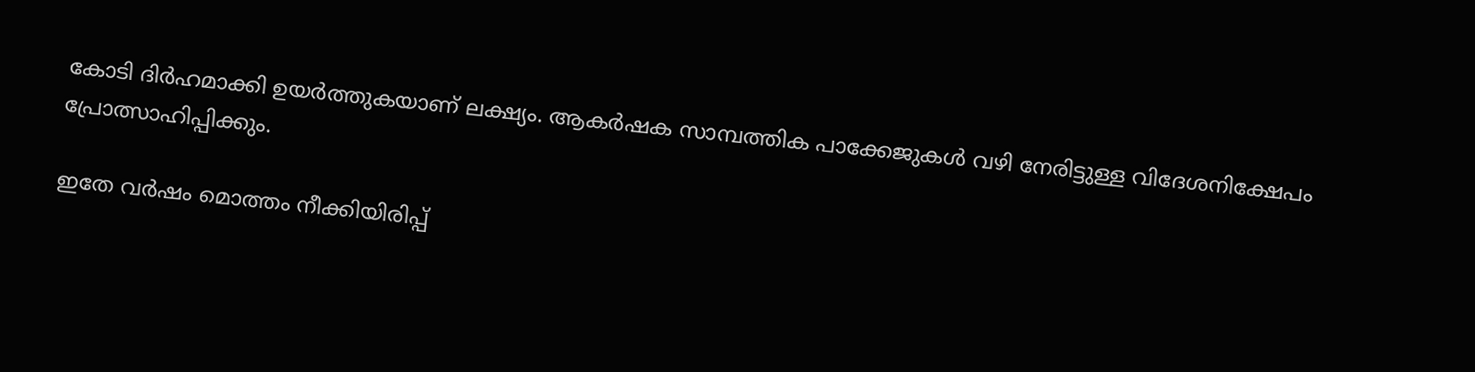കോടി ദിർഹമാക്കി ഉയർത്തുകയാണ് ലക്ഷ്യം. ആകർഷക സാമ്പത്തിക പാക്കേജുകൾ വഴി നേരിട്ടുള്ള വിദേശനിക്ഷേപം പ്രോത്സാഹിപ്പിക്കും.

ഇതേ വർഷം മൊത്തം നീക്കിയിരിപ്പ്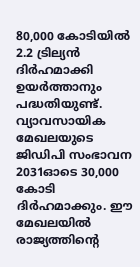80,000 കോടിയിൽ 2.2 ട്രില്യൻ ദിർഹമാക്കി ഉയർത്താനും പദ്ധതിയുണ്ട്. വ്യാവസായിക മേഖലയുടെ ജിഡിപി സംഭാവന 2031ഓടെ 30,000 കോടി ദിർഹമാക്കും. ഈ മേഖലയിൽ രാജ്യത്തിന്റെ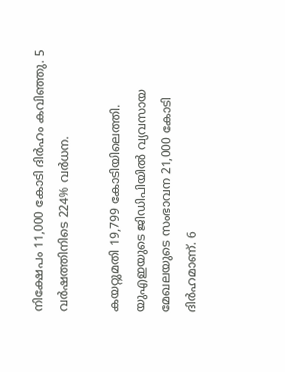നിക്ഷേപം 11,000 കോടി ദിർഹം കവിഞ്ഞു. 5 വർഷത്തിനിടെ 224% വർധന.

കയറ്റുമതി 19,799 കോടിയിലെത്തി. യുഎഇയുടെ ജിഡിപിയിൽ വ്യവസായ മേഖലയുടെ സംഭാവന 21,000 കോടി ദിർഹമാണ്. 6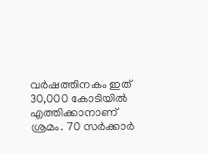വർഷത്തിനകം ഇത് 30,000 കോടിയിൽ എത്തിക്കാനാണ് ശ്രമം. 70 സർക്കാർ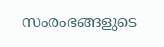സംരംഭങ്ങളുടെ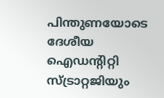പിന്തുണയോടെ ദേശീയ ഐഡന്റിറ്റി സ്ട്രാറ്റജിയും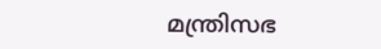മന്ത്രിസഭ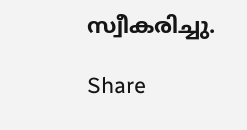സ്വീകരിച്ചു.

Share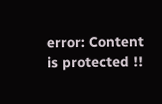error: Content is protected !!